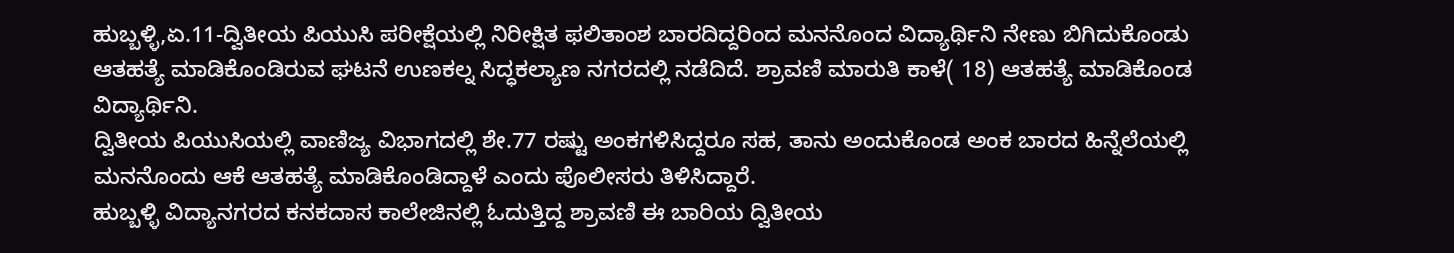ಹುಬ್ಬಳ್ಳಿ,ಏ.11-ದ್ವಿತೀಯ ಪಿಯುಸಿ ಪರೀಕ್ಷೆಯಲ್ಲಿ ನಿರೀಕ್ಷಿತ ಫಲಿತಾಂಶ ಬಾರದಿದ್ದರಿಂದ ಮನನೊಂದ ವಿದ್ಯಾರ್ಥಿನಿ ನೇಣು ಬಿಗಿದುಕೊಂಡು ಆತಹತ್ಯೆ ಮಾಡಿಕೊಂಡಿರುವ ಘಟನೆ ಉಣಕಲ್ನ ಸಿದ್ಧಕಲ್ಯಾಣ ನಗರದಲ್ಲಿ ನಡೆದಿದೆ. ಶ್ರಾವಣಿ ಮಾರುತಿ ಕಾಳೆ( 18) ಆತಹತ್ಯೆ ಮಾಡಿಕೊಂಡ ವಿದ್ಯಾರ್ಥಿನಿ.
ದ್ವಿತೀಯ ಪಿಯುಸಿಯಲ್ಲಿ ವಾಣಿಜ್ಯ ವಿಭಾಗದಲ್ಲಿ ಶೇ.77 ರಷ್ಟು ಅಂಕಗಳಿಸಿದ್ದರೂ ಸಹ, ತಾನು ಅಂದುಕೊಂಡ ಅಂಕ ಬಾರದ ಹಿನ್ನೆಲೆಯಲ್ಲಿ ಮನನೊಂದು ಆಕೆ ಆತಹತ್ಯೆ ಮಾಡಿಕೊಂಡಿದ್ದಾಳೆ ಎಂದು ಪೊಲೀಸರು ತಿಳಿಸಿದ್ದಾರೆ.
ಹುಬ್ಬಳ್ಳಿ ವಿದ್ಯಾನಗರದ ಕನಕದಾಸ ಕಾಲೇಜಿನಲ್ಲಿ ಓದುತ್ತಿದ್ದ ಶ್ರಾವಣಿ ಈ ಬಾರಿಯ ದ್ವಿತೀಯ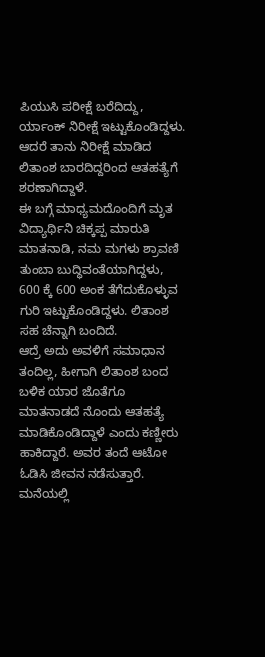ಪಿಯುಸಿ ಪರೀಕ್ಷೆ ಬರೆದಿದ್ದು, ರ್ಯಾಂಕ್ ನಿರೀಕ್ಷೆ ಇಟ್ಟುಕೊಂಡಿದ್ದಳು. ಆದರೆ ತಾನು ನಿರೀಕ್ಷೆ ಮಾಡಿದ ಲಿತಾಂಶ ಬಾರದಿದ್ದರಿಂದ ಆತಹತ್ಯೆಗೆ ಶರಣಾಗಿದ್ದಾಳೆ.
ಈ ಬಗ್ಗೆ ಮಾಧ್ಯಮದೊಂದಿಗೆ ಮೃತ ವಿದ್ಯಾರ್ಥಿನಿ ಚಿಕ್ಕಪ್ಪ ಮಾರುತಿ ಮಾತನಾಡಿ, ನಮ ಮಗಳು ಶ್ರಾವಣಿ ತುಂಬಾ ಬುದ್ಧಿವಂತೆಯಾಗಿದ್ದಳು, 600 ಕ್ಕೆ 600 ಅಂಕ ತೆಗೆದುಕೊಳ್ಳುವ ಗುರಿ ಇಟ್ಟುಕೊಂಡಿದ್ದಳು. ಲಿತಾಂಶ ಸಹ ಚೆನ್ನಾಗಿ ಬಂದಿದೆ.
ಆದ್ರೆ ಅದು ಅವಳಿಗೆ ಸಮಾಧಾನ ತಂದಿಲ್ಲ, ಹೀಗಾಗಿ ಲಿತಾಂಶ ಬಂದ ಬಳಿಕ ಯಾರ ಜೊತೆಗೂ ಮಾತನಾಡದೆ ನೊಂದು ಆತಹತ್ಯೆ ಮಾಡಿಕೊಂಡಿದ್ದಾಳೆ ಎಂದು ಕಣ್ಣೀರು ಹಾಕಿದ್ದಾರೆ. ಅವರ ತಂದೆ ಆಟೋ ಓಡಿಸಿ ಜೀವನ ನಡೆಸುತ್ತಾರೆ. ಮನೆಯಲ್ಲಿ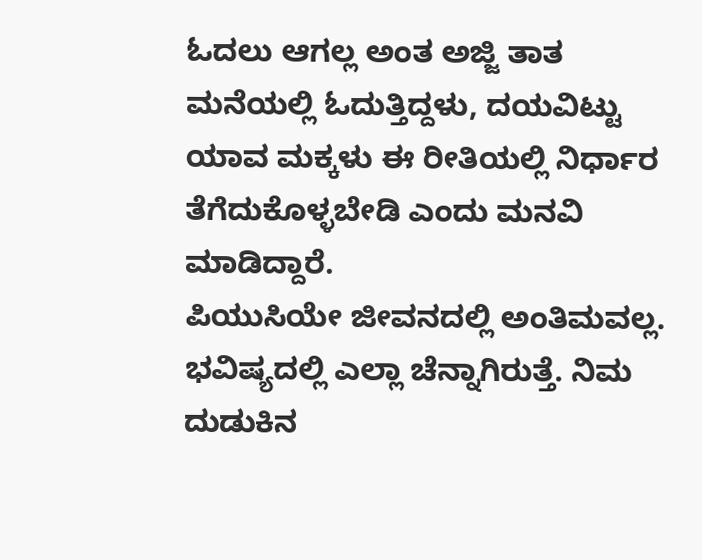ಓದಲು ಆಗಲ್ಲ ಅಂತ ಅಜ್ಜಿ ತಾತ ಮನೆಯಲ್ಲಿ ಓದುತ್ತಿದ್ದಳು, ದಯವಿಟ್ಟು ಯಾವ ಮಕ್ಕಳು ಈ ರೀತಿಯಲ್ಲಿ ನಿರ್ಧಾರ ತೆಗೆದುಕೊಳ್ಳಬೇಡಿ ಎಂದು ಮನವಿ ಮಾಡಿದ್ದಾರೆ.
ಪಿಯುಸಿಯೇ ಜೀವನದಲ್ಲಿ ಅಂತಿಮವಲ್ಲ. ಭವಿಷ್ಯದಲ್ಲಿ ಎಲ್ಲಾ ಚೆನ್ನಾಗಿರುತ್ತೆ. ನಿಮ ದುಡುಕಿನ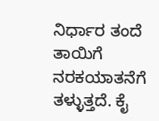ನಿರ್ಧಾರ ತಂದೆ ತಾಯಿಗೆ ನರಕಯಾತನೆಗೆ ತಳ್ಳುತ್ತದೆ. ಕೈ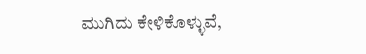ಮುಗಿದು ಕೇಳಿಕೊಳ್ಳುವೆ,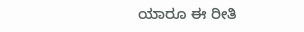ಯಾರೂ ಈ ರೀತಿ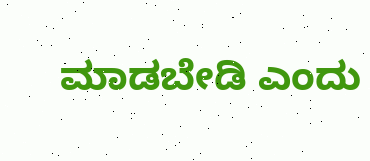ಮಾಡಬೇಡಿ ಎಂದು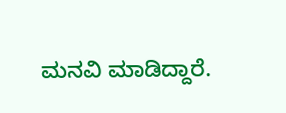ಮನವಿ ಮಾಡಿದ್ದಾರೆ.